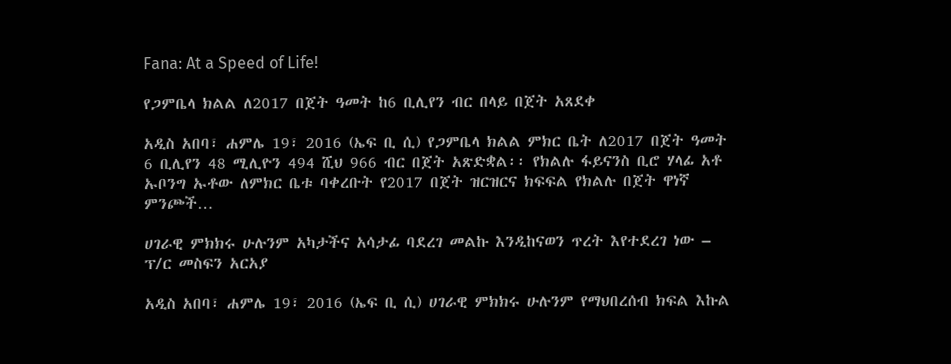Fana: At a Speed of Life!

የጋምቤላ ክልል ለ2017 በጀት ዓመት ከ6 ቢሊየን ብር በላይ በጀት አጸደቀ

አዲስ አበባ፣ ሐምሌ 19፣ 2016 (ኤፍ ቢ ሲ) የጋምቤላ ክልል ምክር ቤት ለ2017 በጀት ዓመት 6 ቢሊየን 48 ሚሊዮን 494 ሺህ 966 ብር በጀት አጽድቋል፡፡ የክልሉ ፋይናንስ ቢሮ ሃላፊ አቶ ኡቦንግ ኡቶው ለምክር ቤቱ ባቀረቡት የ2017 በጀት ዝርዝርና ክፍፍል የክልሉ በጀት ዋነኛ ምንጮች…

ሀገራዊ ምክክሩ ሁሉንም አካታችና አሳታፊ ባደረገ መልኩ እንዲከናወን ጥረት እየተደረገ ነው – ፕ/ር መስፍን አርአያ

አዲስ አበባ፣ ሐምሌ 19፣ 2016 (ኤፍ ቢ ሲ) ሀገራዊ ምክክሩ ሁሉንም የማህበረሰብ ክፍል እኩል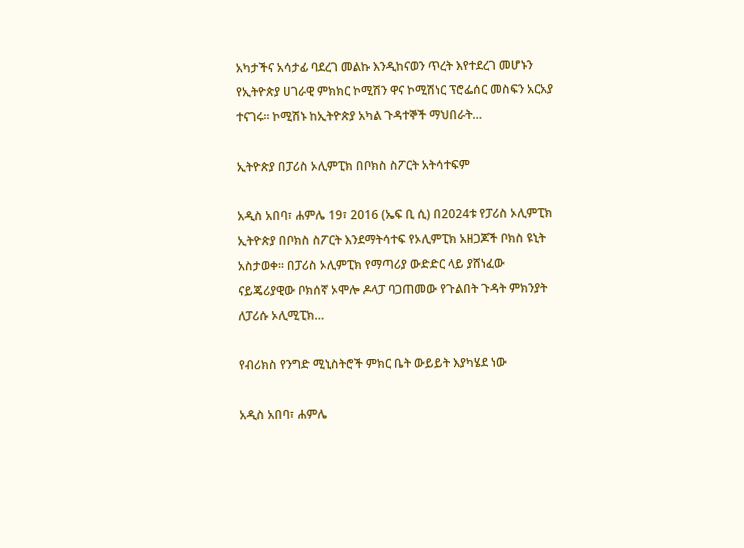አካታችና አሳታፊ ባደረገ መልኩ እንዲከናወን ጥረት እየተደረገ መሆኑን የኢትዮጵያ ሀገራዊ ምክክር ኮሚሽን ዋና ኮሚሽነር ፕሮፌሰር መስፍን አርአያ ተናገሩ። ኮሚሽኑ ከኢትዮጵያ አካል ጉዳተኞች ማህበራት…

ኢትዮጵያ በፓሪስ ኦሊምፒክ በቦክስ ስፖርት አትሳተፍም

አዲስ አበባ፣ ሐምሌ 19፣ 2016 (ኤፍ ቢ ሲ) በ2024ቱ የፓሪስ ኦሊምፒክ ኢትዮጵያ በቦክስ ስፖርት እንደማትሳተፍ የኦሊምፒክ አዘጋጆች ቦክስ ዩኒት አስታወቀ፡፡ በፓሪስ ኦሊምፒክ የማጣሪያ ውድድር ላይ ያሸነፈው ናይጄሪያዊው ቦክሰኛ ኦሞሎ ዶላፓ ባጋጠመው የጉልበት ጉዳት ምክንያት ለፓሪሱ ኦሊሚፒክ…

የብሪክስ የንግድ ሚኒስትሮች ምክር ቤት ውይይት እያካሄደ ነው

አዲስ አበባ፣ ሐምሌ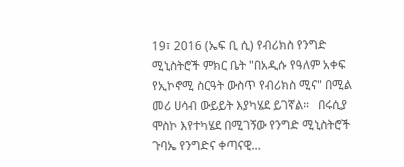19፣ 2016 (ኤፍ ቢ ሲ) የብሪክስ የንግድ ሚኒስትሮች ምክር ቤት "በአዲሱ የዓለም አቀፍ የኢኮኖሚ ስርዓት ውስጥ የብሪክስ ሚና" በሚል መሪ ሀሳብ ውይይት እያካሄደ ይገኛል።   በሩሲያ ሞስኮ እየተካሄደ በሚገኝው የንግድ ሚኒስትሮች ጉባኤ የንግድና ቀጣናዊ…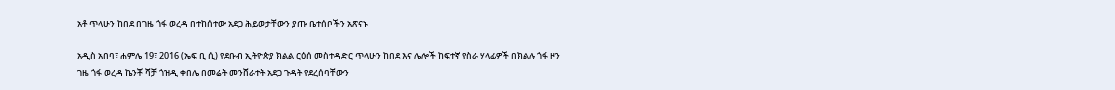አቶ ጥላሁን ከበደ በገዜ ጎፋ ወረዳ በተከሰተው አደጋ ሕይወታቸውን ያጡ ቤተሰቦችን አጽናኑ

አዲስ አበባ፣ ሐምሌ 19፣ 2016 (ኤፍ ቢ ሲ) የደቡብ ኢትዮጵያ ክልል ርዕሰ መስተዳድር ጥላሁን ከበደ እና ሌሎች ከፍተኛ የስራ ሃላፊዎች በክልሉ ጎፋ ዞን ገዜ ጎፋ ወረዳ ኬንቾ ሻቻ ጎዝዲ ቀበሌ በመሬት መንሸራተት አደጋ ጉዳት የደረሰባቸውን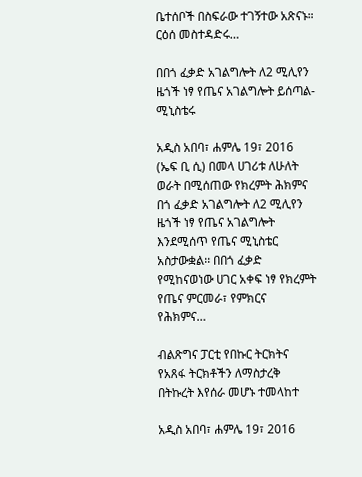ቤተሰቦች በስፍራው ተገኝተው አጽናኑ። ርዕሰ መስተዳድሩ…

በበጎ ፈቃድ አገልግሎት ለ2 ሚሊየን ዜጎች ነፃ የጤና አገልግሎት ይሰጣል- ሚኒስቴሩ

አዲስ አበባ፣ ሐምሌ 19፣ 2016 (ኤፍ ቢ ሲ) በመላ ሀገሪቱ ለሁለት ወራት በሚሰጠው የክረምት ሕክምና በጎ ፈቃድ አገልግሎት ለ2 ሚሊየን ዜጎች ነፃ የጤና አገልግሎት እንደሚሰጥ የጤና ሚኒስቴር አስታውቋል፡፡ በበጎ ፈቃድ የሚከናወነው ሀገር አቀፍ ነፃ የክረምት የጤና ምርመራ፣ የምክርና የሕክምና…

ብልጽግና ፓርቲ የበኩር ትርክትና የአጸፋ ትርክቶችን ለማስታረቅ በትኩረት እየሰራ መሆኑ ተመላከተ

አዲስ አበባ፣ ሐምሌ 19፣ 2016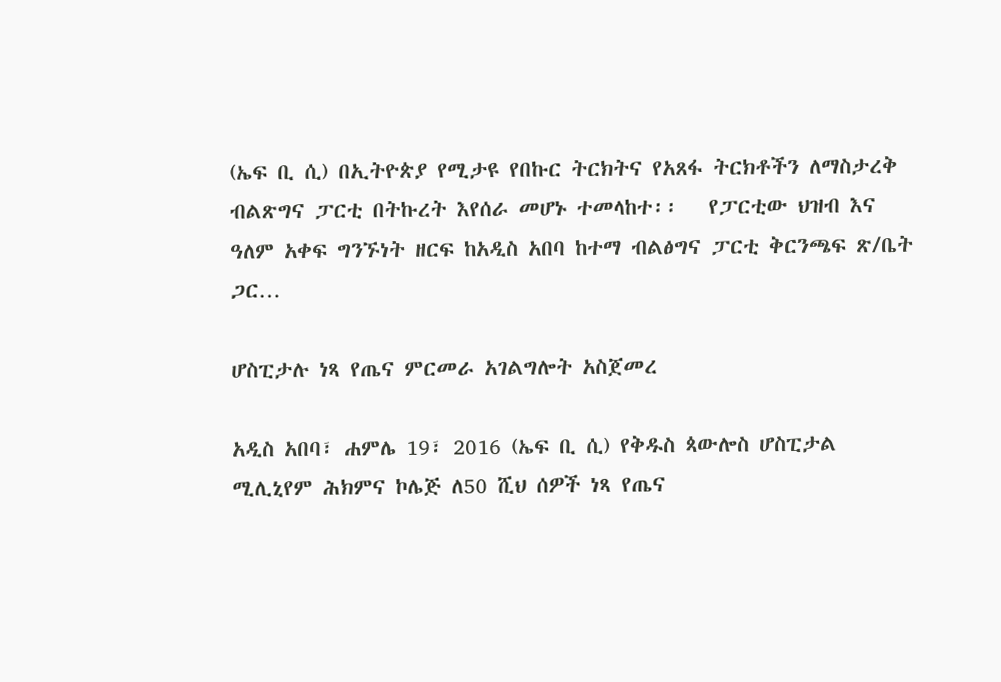(ኤፍ ቢ ሲ) በኢትዮጵያ የሚታዩ የበኩር ትርክትና የአጸፋ ትርክቶችን ለማስታረቅ ብልጽግና ፓርቲ በትኩረት እየሰራ መሆኑ ተመላከተ፡፡   የፓርቲው ህዝብ እና ዓለም አቀፍ ግንኙነት ዘርፍ ከአዲስ አበባ ከተማ ብልፅግና ፓርቲ ቅርንጫፍ ጽ/ቤት ጋር…

ሆስፒታሉ ነጻ የጤና ምርመራ አገልግሎት አስጀመረ

አዲስ አበባ፣ ሐምሌ 19፣ 2016 (ኤፍ ቢ ሲ) የቅዱስ ጳውሎስ ሆስፒታል ሚሊኒየም ሕክምና ኮሌጅ ለ50 ሺህ ሰዎች ነጻ የጤና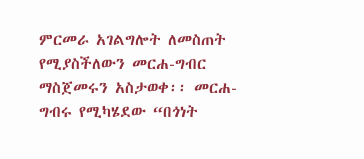ምርመራ አገልግሎት ለመስጠት የሚያስችለውን መርሐ-ግብር ማስጀመሩን አስታወቀ፡፡ መርሐ-ግብሩ የሚካሄደው “በጎነት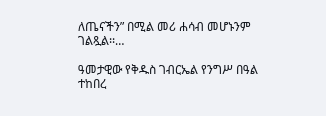ለጤናችን” በሚል መሪ ሐሳብ መሆኑንም ገልጿል፡፡…

ዓመታዊው የቅዱስ ገብርኤል የንግሥ በዓል ተከበረ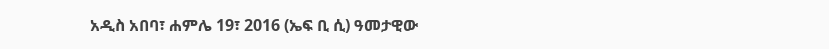አዲስ አበባ፣ ሐምሌ 19፣ 2016 (ኤፍ ቢ ሲ) ዓመታዊው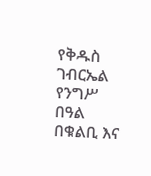የቅዱስ ገብርኤል የንግሥ በዓል በቁልቢ እና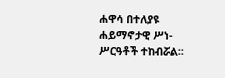ሐዋሳ በተለያዩ ሐይማኖታዊ ሥነ-ሥርዓቶች ተከብሯል፡፡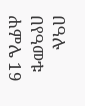በዓሉ በየዓመቱ ሐምሌ 19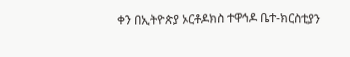ቀን በኢትዮጵያ ኦርቶዶክስ ተዋኅዶ ቤተ-ክርስቲያን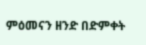ምዕመናን ዘንድ በድምቀት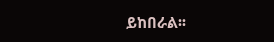ይከበራል፡፡